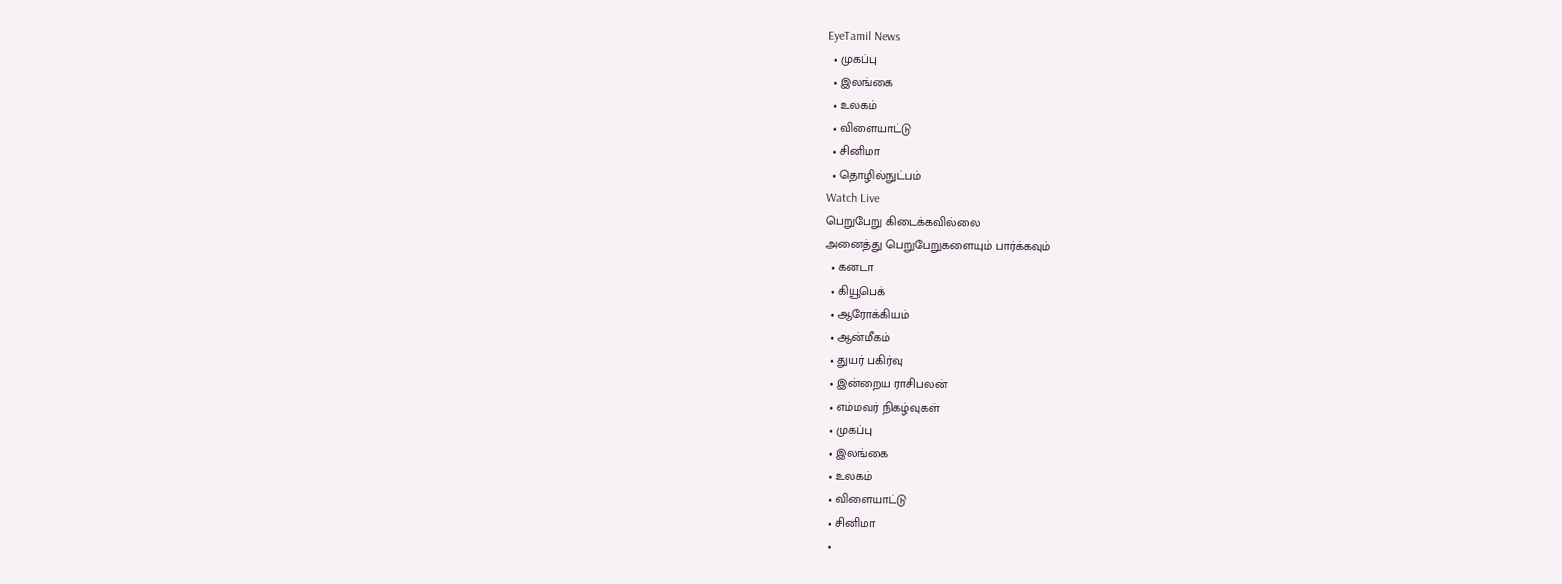EyeTamil News
  • முகப்பு
  • இலங்கை
  • உலகம்
  • விளையாட்டு
  • சினிமா
  • தொழில்நுட்பம்
Watch Live
பெறுபேறு கிடைக்கவில்லை
அனைத்து பெறுபேறுகளையும் பார்க்கவும்
  • கனடா
  • கியூபெக்
  • ஆரோக்கியம்
  • ஆன்மீகம்
  • துயர் பகிர்வு
  • இன்றைய ராசிபலன்
  • எம்மவர் நிகழ்வுகள்
  • முகப்பு
  • இலங்கை
  • உலகம்
  • விளையாட்டு
  • சினிமா
  •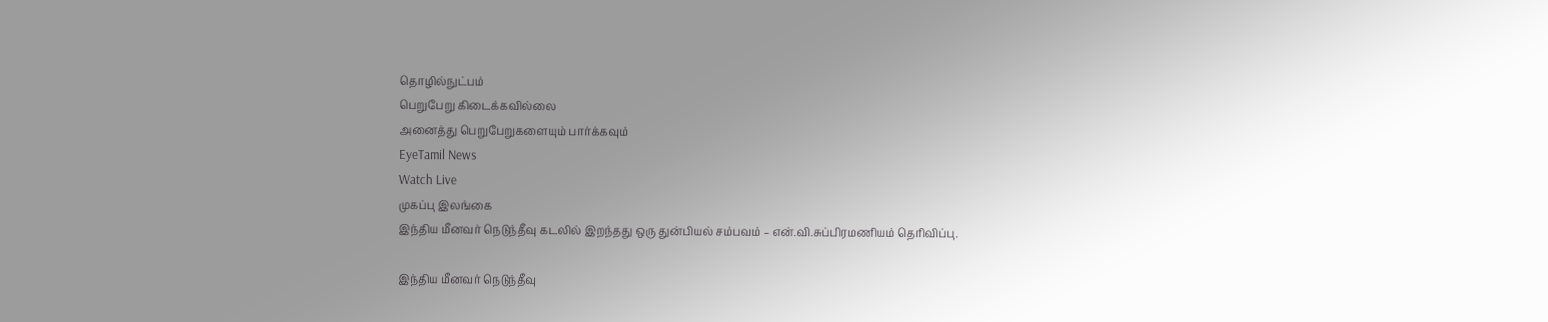தொழில்நுட்பம்
பெறுபேறு கிடைக்கவில்லை
அனைத்து பெறுபேறுகளையும் பார்க்கவும்
EyeTamil News
Watch Live
முகப்பு இலங்கை
இந்திய மீனவர் நெடுந்தீவு கடலில் இறந்தது ஒரு துன்பியல் சம்பவம் – என்.வி.சுப்பிரமணியம் தெரிவிப்பு.

இந்திய மீனவர் நெடுந்தீவு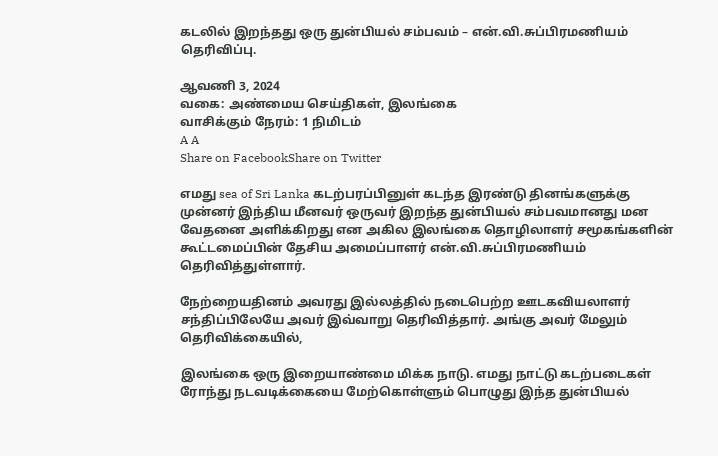கடலில் இறந்தது ஒரு துன்பியல் சம்பவம் – என்.வி.சுப்பிரமணியம் தெரிவிப்பு.

ஆவணி 3, 2024
வகை: அண்மைய செய்திகள், இலங்கை
வாசிக்கும் நேரம்: 1 நிமிடம்
A A
Share on FacebookShare on Twitter

எமது sea of Sri Lanka கடற்பரப்பினுள் கடந்த இரண்டு தினங்களுக்கு முன்னர் இந்திய மீனவர் ஒருவர் இறந்த துன்பியல் சம்பவமானது மன வேதனை அளிக்கிறது என அகில இலங்கை தொழிலாளர் சமூகங்களின் கூட்டமைப்பின் தேசிய அமைப்பாளர் என்.வி.சுப்பிரமணியம் தெரிவித்துள்ளார்.

நேற்றையதினம் அவரது இல்லத்தில் நடைபெற்ற ஊடகவியலாளர் சந்திப்பிலேயே அவர் இவ்வாறு தெரிவித்தார். அங்கு அவர் மேலும் தெரிவிக்கையில்,

இலங்கை ஒரு இறையாண்மை மிக்க நாடு. எமது நாட்டு கடற்படைகள் ரோந்து நடவடிக்கையை மேற்கொள்ளும் பொழுது இந்த துன்பியல்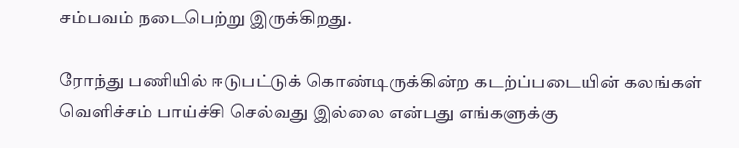சம்பவம் நடைபெற்று இருக்கிறது.

ரோந்து பணியில் ஈடுபட்டுக் கொண்டிருக்கின்ற கடற்ப்படையின் கலங்கள் வெளிச்சம் பாய்ச்சி செல்வது இல்லை என்பது எங்களுக்கு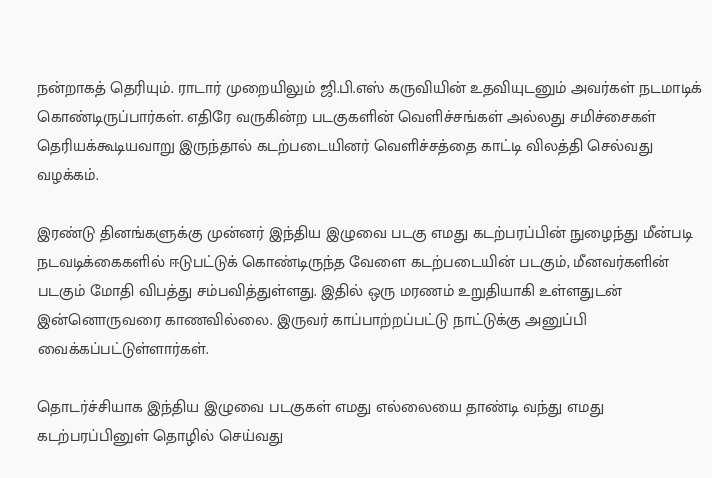நன்றாகத் தெரியும். ராடார் முறையிலும் ஜி.பி.எஸ் கருவியின் உதவியுடனும் அவர்கள் நடமாடிக் கொண்டிருப்பார்கள். எதிரே வருகின்ற படகுகளின் வெளிச்சங்கள் அல்லது சமிச்சைகள் தெரியக்கூடியவாறு இருந்தால் கடற்படையினர் வெளிச்சத்தை காட்டி விலத்தி செல்வது வழக்கம்.

இரண்டு தினங்களுக்கு முன்னர் இந்திய இழுவை படகு எமது கடற்பரப்பின் நுழைந்து மீன்படி நடவடிக்கைகளில் ஈடுபட்டுக் கொண்டிருந்த வேளை கடற்படையின் படகும், மீனவர்களின் படகும் மோதி விபத்து சம்பவித்துள்ளது. இதில் ஒரு மரணம் உறுதியாகி உள்ளதுடன் இன்னொருவரை காணவில்லை. இருவர் காப்பாற்றப்பட்டு நாட்டுக்கு அனுப்பி வைக்கப்பட்டுள்ளார்கள்.

தொடர்ச்சியாக இந்திய இழுவை படகுகள் எமது எல்லையை தாண்டி வந்து எமது கடற்பரப்பினுள் தொழில் செய்வது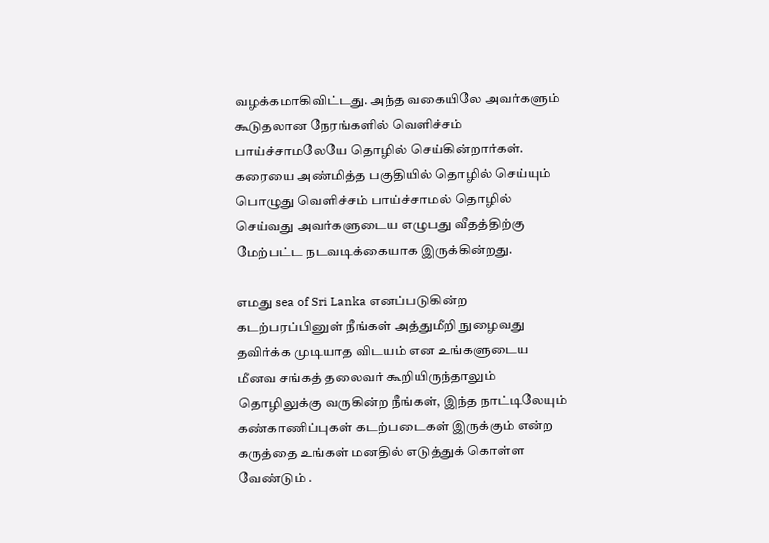வழக்கமாகிவிட்டது. அந்த வகையிலே அவர்களும் கூடுதலான நேரங்களில் வெளிச்சம் பாய்ச்சாமலேயே தொழில் செய்கின்றார்கள். கரையை அண்மித்த பகுதியில் தொழில் செய்யும் பொழுது வெளிச்சம் பாய்ச்சாமல் தொழில் செய்வது அவர்களுடைய எழுபது வீதத்திற்கு மேற்பட்ட நடவடிக்கையாக இருக்கின்றது.

எமது sea of Sri Lanka எனப்படுகின்ற கடற்பரப்பினுள் நீங்கள் அத்துமீறி நுழைவது தவிர்க்க முடியாத விடயம் என உங்களுடைய மீனவ சங்கத் தலைவர் கூறியிருந்தாலும் தொழிலுக்கு வருகின்ற நீங்கள், இந்த நாட்டிலேயும் கண்காணிப்புகள் கடற்படைகள் இருக்கும் என்ற கருத்தை உங்கள் மனதில் எடுத்துக் கொள்ள வேண்டும் .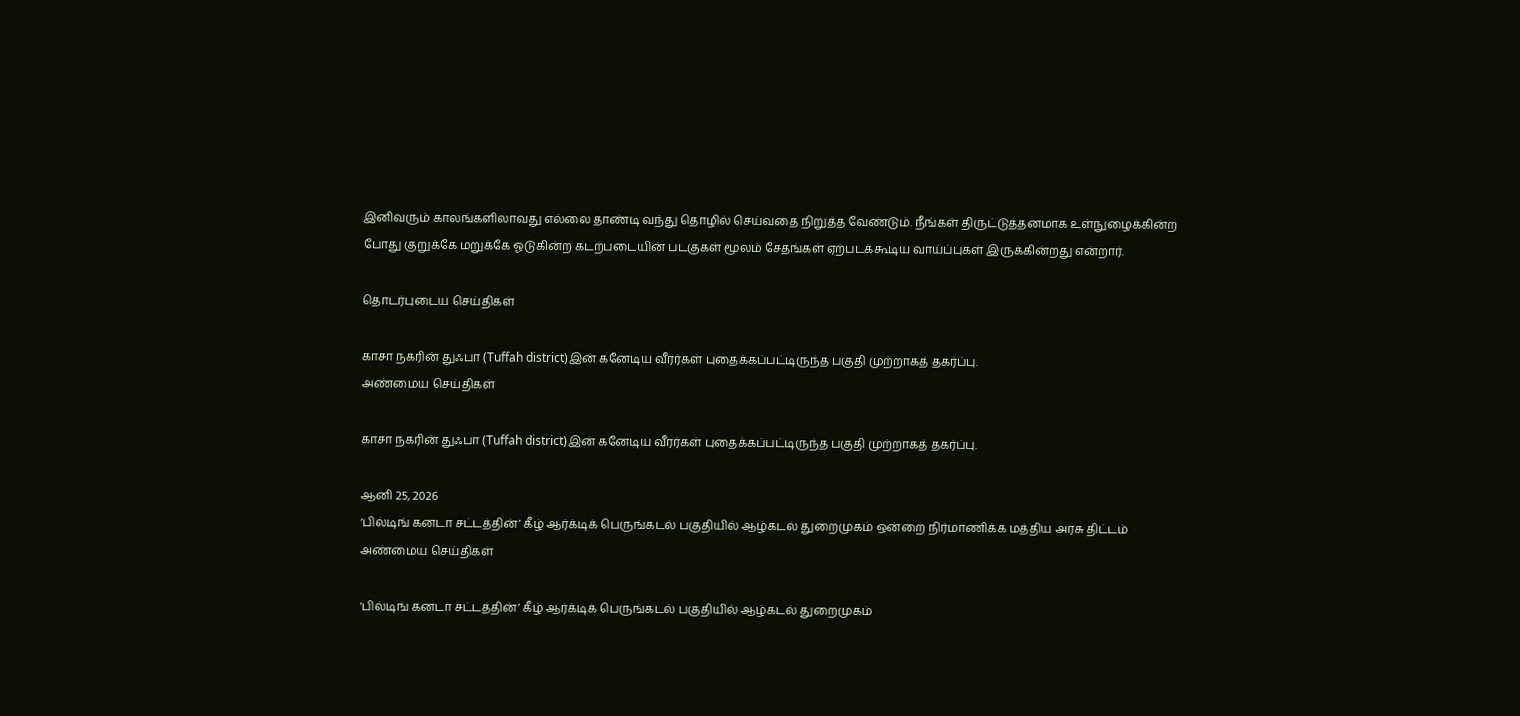இனிவரும் காலங்களிலாவது எல்லை தாண்டி வந்து தொழில் செய்வதை நிறுத்த வேண்டும். நீங்கள் திருட்டுத்தனமாக உள்நுழைக்கின்ற போது குறுக்கே மறுக்கே ஓடுகின்ற கடற்படையின் படகுகள் மூலம் சேதங்கள் ஏற்படக்கூடிய வாய்ப்புகள் இருக்கின்றது என்றார்.

தொடர்புடைய செய்திகள்

காசா நகரின் துஃபா (Tuffah district)இன் கனேடிய வீரர்கள் புதைக்கப்பட்டிருந்த பகுதி முற்றாகத் தகர்ப்பு.
அண்மைய செய்திகள்

காசா நகரின் துஃபா (Tuffah district)இன் கனேடிய வீரர்கள் புதைக்கப்பட்டிருந்த பகுதி முற்றாகத் தகர்ப்பு.

ஆனி 25, 2026
‘பில்டிங் கனடா சட்டத்தின்’ கீழ் ஆர்க்டிக் பெருங்கடல் பகுதியில் ஆழ்கடல் துறைமுகம் ஒன்றை நிர்மாணிக்க மத்திய அரசு திட்டம்
அண்மைய செய்திகள்

‘பில்டிங் கனடா சட்டத்தின்’ கீழ் ஆர்க்டிக் பெருங்கடல் பகுதியில் ஆழ்கடல் துறைமுகம்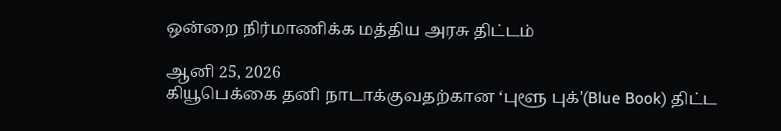ஒன்றை நிர்மாணிக்க மத்திய அரசு திட்டம்

ஆனி 25, 2026
கியூபெக்கை தனி நாடாக்குவதற்கான ‘புளூ புக்'(Blue Book) திட்ட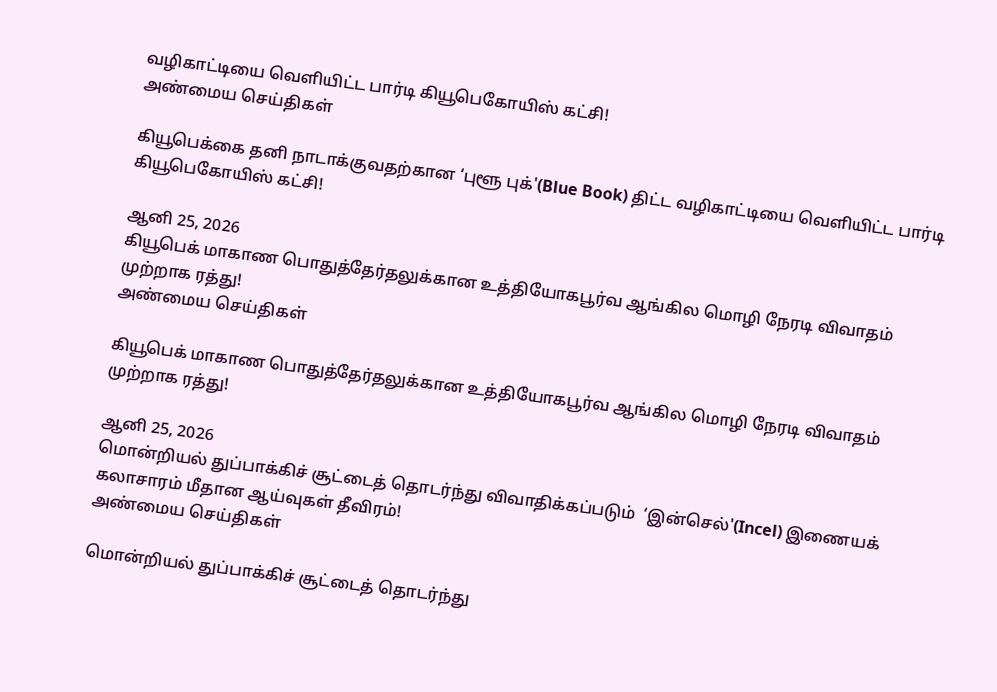வழிகாட்டியை வெளியிட்ட பார்டி கியூபெகோயிஸ் கட்சி!
அண்மைய செய்திகள்

கியூபெக்கை தனி நாடாக்குவதற்கான ‘புளூ புக்'(Blue Book) திட்ட வழிகாட்டியை வெளியிட்ட பார்டி கியூபெகோயிஸ் கட்சி!

ஆனி 25, 2026
கியூபெக் மாகாண பொதுத்தேர்தலுக்கான உத்தியோகபூர்வ ஆங்கில மொழி நேரடி விவாதம் முற்றாக ரத்து!
அண்மைய செய்திகள்

கியூபெக் மாகாண பொதுத்தேர்தலுக்கான உத்தியோகபூர்வ ஆங்கில மொழி நேரடி விவாதம் முற்றாக ரத்து!

ஆனி 25, 2026
மொன்றியல் துப்பாக்கிச் சூட்டைத் தொடர்ந்து விவாதிக்கப்படும்  ‘இன்செல்'(Incel) இணையக் கலாசாரம் மீதான ஆய்வுகள் தீவிரம்!
அண்மைய செய்திகள்

மொன்றியல் துப்பாக்கிச் சூட்டைத் தொடர்ந்து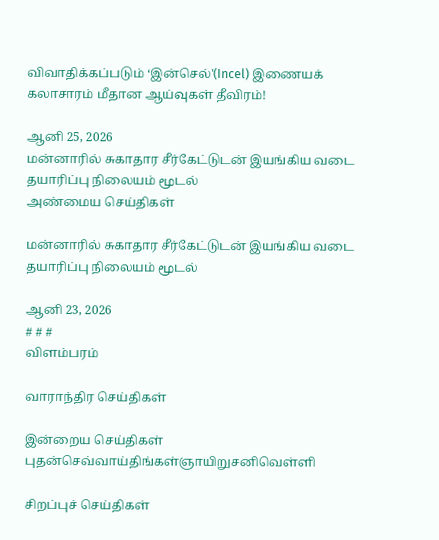விவாதிக்கப்படும் ‘இன்செல்'(Incel) இணையக் கலாசாரம் மீதான ஆய்வுகள் தீவிரம்!

ஆனி 25, 2026
மன்னாரில் சுகாதார சீர்கேட்டுடன் இயங்கிய வடை தயாரிப்பு நிலையம் மூடல்
அண்மைய செய்திகள்

மன்னாரில் சுகாதார சீர்கேட்டுடன் இயங்கிய வடை தயாரிப்பு நிலையம் மூடல்

ஆனி 23, 2026
# # #
விளம்பரம்

வாராந்திர செய்திகள்

இன்றைய செய்திகள்
புதன்செவ்வாய்திங்கள்ஞாயிறுசனிவெள்ளி

சிறப்புச் செய்திகள்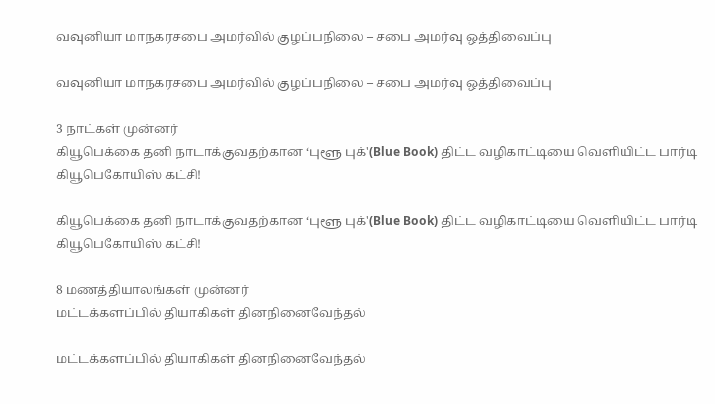வவுனியா மாநகரசபை அமர்வில் குழப்பநிலை – சபை அமர்வு ஒத்திவைப்பு

வவுனியா மாநகரசபை அமர்வில் குழப்பநிலை – சபை அமர்வு ஒத்திவைப்பு

3 நாட்கள் முன்னர்
கியூபெக்கை தனி நாடாக்குவதற்கான ‘புளூ புக்'(Blue Book) திட்ட வழிகாட்டியை வெளியிட்ட பார்டி கியூபெகோயிஸ் கட்சி!

கியூபெக்கை தனி நாடாக்குவதற்கான ‘புளூ புக்'(Blue Book) திட்ட வழிகாட்டியை வெளியிட்ட பார்டி கியூபெகோயிஸ் கட்சி!

8 மணத்தியாலங்கள் முன்னர்
மட்டக்களப்பில் தியாகிகள் தினநினைவேந்தல்

மட்டக்களப்பில் தியாகிகள் தினநினைவேந்தல்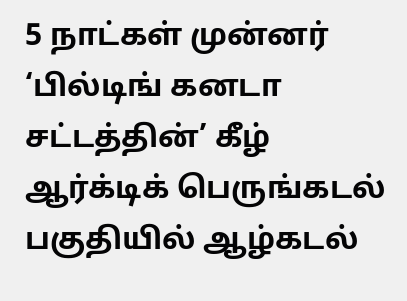5 நாட்கள் முன்னர்
‘பில்டிங் கனடா சட்டத்தின்’ கீழ் ஆர்க்டிக் பெருங்கடல் பகுதியில் ஆழ்கடல்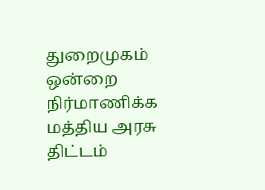துறைமுகம் ஒன்றை நிர்மாணிக்க மத்திய அரசு திட்டம்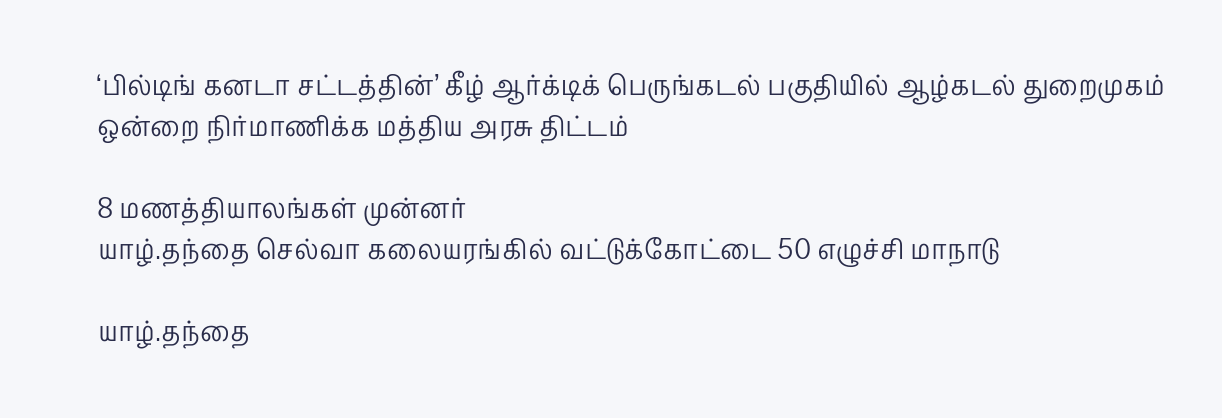‘பில்டிங் கனடா சட்டத்தின்’ கீழ் ஆர்க்டிக் பெருங்கடல் பகுதியில் ஆழ்கடல் துறைமுகம் ஒன்றை நிர்மாணிக்க மத்திய அரசு திட்டம்

8 மணத்தியாலங்கள் முன்னர்
யாழ்.தந்தை செல்வா கலையரங்கில் வட்டுக்கோட்டை 50 எழுச்சி மாநாடு

யாழ்.தந்தை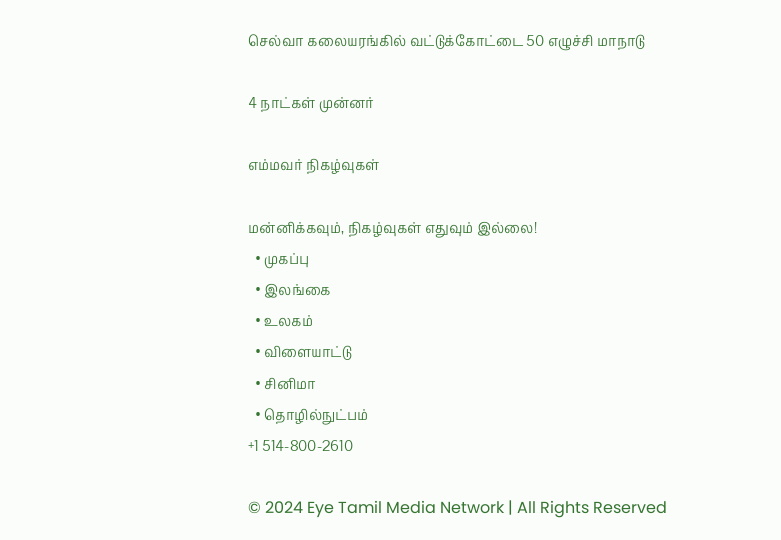செல்வா கலையரங்கில் வட்டுக்கோட்டை 50 எழுச்சி மாநாடு

4 நாட்கள் முன்னர்

எம்மவர் நிகழ்வுகள்

மன்னிக்கவும், நிகழ்வுகள் எதுவும் இல்லை!
  • முகப்பு
  • இலங்கை
  • உலகம்
  • விளையாட்டு
  • சினிமா
  • தொழில்நுட்பம்
+1 514-800-2610

© 2024 Eye Tamil Media Network | All Rights Reserved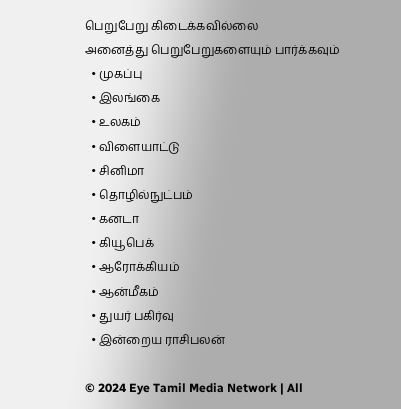பெறுபேறு கிடைக்கவில்லை
அனைத்து பெறுபேறுகளையும் பார்க்கவும்
  • முகப்பு
  • இலங்கை
  • உலகம்
  • விளையாட்டு
  • சினிமா
  • தொழில்நுட்பம்
  • கனடா
  • கியூபெக்
  • ஆரோக்கியம்
  • ஆன்மீகம்
  • துயர் பகிர்வு
  • இன்றைய ராசிபலன்

© 2024 Eye Tamil Media Network | All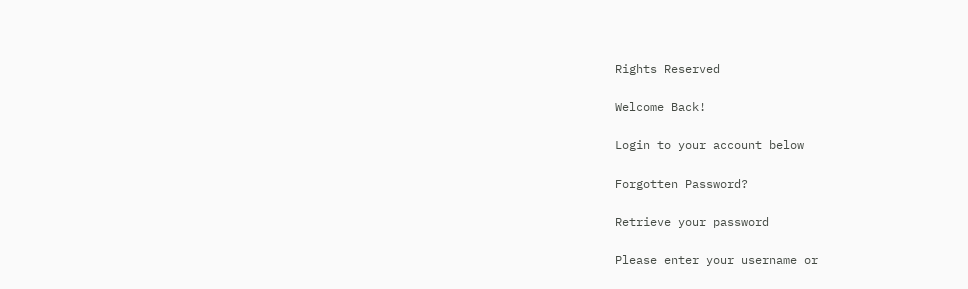Rights Reserved

Welcome Back!

Login to your account below

Forgotten Password?

Retrieve your password

Please enter your username or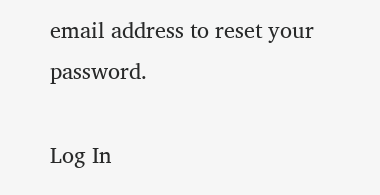email address to reset your password.

Log In